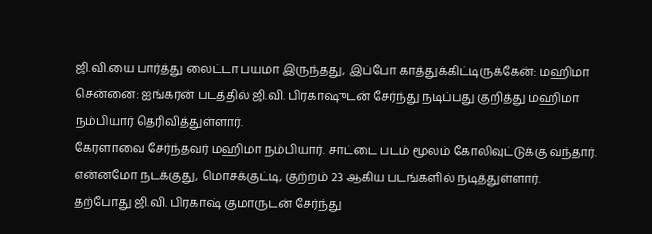ஜி.வி.யை பார்த்து லைட்டா பயமா இருந்தது, இப்போ காத்துக்கிட்டிருக்கேன்: மஹிமா
சென்னை: ஐங்கரன் படத்தில் ஜி.வி. பிரகாஷுடன் சேர்ந்து நடிப்பது குறித்து மஹிமா நம்பியார் தெரிவித்துள்ளார்.
கேரளாவை சேர்ந்தவர் மஹிமா நம்பியார். சாட்டை படம் மூலம் கோலிவுட்டுக்கு வந்தார். என்னமோ நடக்குது, மொசக்குட்டி, குற்றம் 23 ஆகிய படங்களில் நடித்துள்ளார்.
தற்போது ஜி.வி. பிரகாஷ் குமாருடன் சேர்ந்து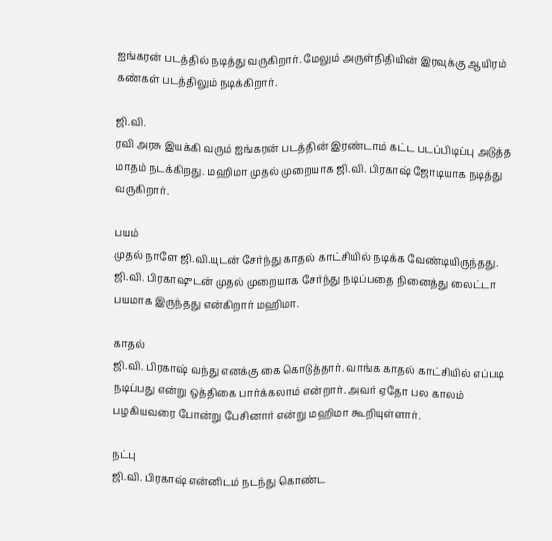ஐங்கரன் படத்தில் நடித்து வருகிறார். மேலும் அருள்நிதியின் இரவுக்கு ஆயிரம் கண்கள் படத்திலும் நடிக்கிறார்.

ஜி.வி.
ரவி அரசு இயக்கி வரும் ஐங்கரன் படத்தின் இரண்டாம் கட்ட படப்பிடிப்பு அடுத்த மாதம் நடக்கிறது. மஹிமா முதல் முறையாக ஜி.வி. பிரகாஷ் ஜோடியாக நடித்து வருகிறார்.

பயம்
முதல் நாளே ஜி.வி.யுடன் சேர்ந்து காதல் காட்சியில் நடிக்க வேண்டியிருந்தது. ஜி.வி. பிரகாஷுடன் முதல் முறையாக சேர்ந்து நடிப்பதை நினைத்து லைட்டா பயமாக இருந்தது என்கிறார் மஹிமா.

காதல்
ஜி.வி. பிரகாஷ் வந்து எனக்கு கை கொடுத்தார். வாங்க காதல் காட்சியில் எப்படி நடிப்பது என்று ஒத்திகை பார்க்கலாம் என்றார். அவர் ஏதோ பல காலம் பழகியவரை போன்று பேசினார் என்று மஹிமா கூறியுள்ளார்.

நட்பு
ஜி.வி. பிரகாஷ் என்னிடம் நடந்து கொண்ட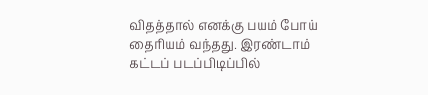விதத்தால் எனக்கு பயம் போய் தைரியம் வந்தது. இரண்டாம் கட்டப் படப்பிடிப்பில்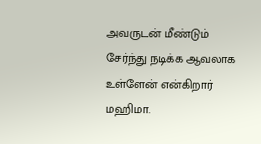அவருடன் மீண்டும் சேர்ந்து நடிக்க ஆவலாக உள்ளேன் என்கிறார் மஹிமா.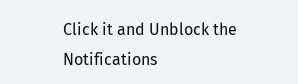Click it and Unblock the Notifications